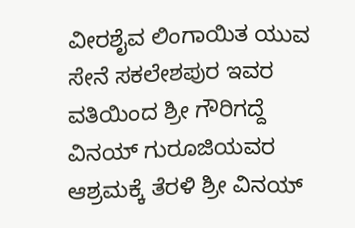ವೀರಶೈವ ಲಿಂಗಾಯಿತ ಯುವ ಸೇನೆ ಸಕಲೇಶಪುರ ಇವರ ವತಿಯಿಂದ ಶ್ರೀ ಗೌರಿಗದ್ದೆ ವಿನಯ್ ಗುರೂಜಿಯವರ ಆಶ್ರಮಕ್ಕೆ ತೆರಳಿ ಶ್ರೀ ವಿನಯ್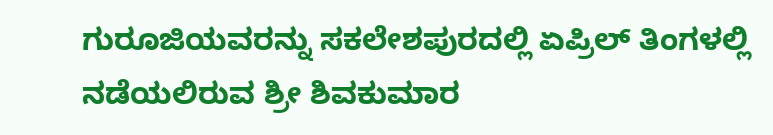ಗುರೂಜಿಯವರನ್ನು ಸಕಲೇಶಪುರದಲ್ಲಿ ಏಪ್ರಿಲ್ ತಿಂಗಳಲ್ಲಿ ನಡೆಯಲಿರುವ ಶ್ರೀ ಶಿವಕುಮಾರ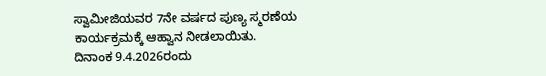ಸ್ವಾಮೀಜಿಯವರ 7ನೇ ವರ್ಷದ ಪುಣ್ಯ ಸ್ಮರಣೆಯ ಕಾರ್ಯಕ್ರಮಕ್ಕೆ ಆಹ್ವಾನ ನೀಡಲಾಯಿತು.
ದಿನಾಂಕ 9.4.2026ರಂದು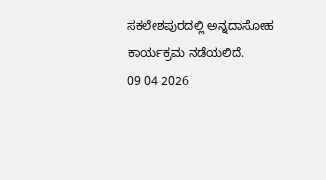ಸಕಲೇಶಪುರದಲ್ಲಿ ಅನ್ನದಾಸೋಹ ಕಾರ್ಯಕ್ರಮ ನಡೆಯಲಿದೆ.
09 04 2026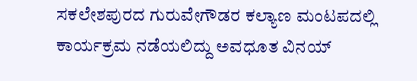ಸಕಲೇಶಪುರದ ಗುರುವೇಗೌಡರ ಕಲ್ಯಾಣ ಮಂಟಪದಲ್ಲಿ ಕಾರ್ಯಕ್ರಮ ನಡೆಯಲಿದ್ದು ಅವಧೂತ ವಿನಯ್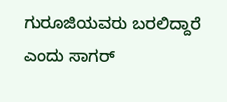ಗುರೂಜಿಯವರು ಬರಲಿದ್ದಾರೆ ಎಂದು ಸಾಗರ್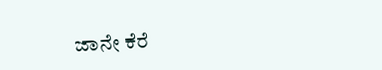ಜಾನೇ ಕೆರೆ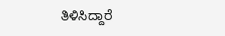ತಿಳಿಸಿದ್ದಾರೆ